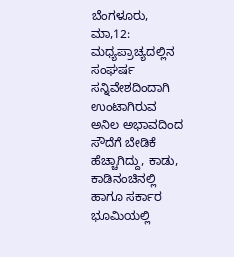ಬೆಂಗಳೂರು, ಮಾ,12: ಮಧ್ಯಪ್ರಾಚ್ಯದಲ್ಲಿನ ಸಂಘರ್ಷ ಸನ್ನಿವೇಶದಿಂದಾಗಿ ಉಂಟಾಗಿರುವ ಅನಿಲ ಅಭಾವದಿಂದ ಸೌದೆಗೆ ಬೇಡಿಕೆ ಹೆಚ್ಚಾಗಿದ್ದು, ಕಾಡು, ಕಾಡಿನಂಚಿನಲ್ಲಿ ಹಾಗೂ ಸರ್ಕಾರ ಭೂಮಿಯಲ್ಲಿ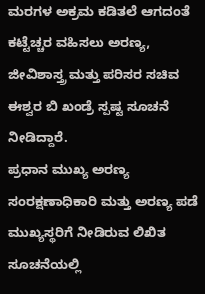ಮರಗಳ ಅಕ್ರಮ ಕಡಿತಲೆ ಆಗದಂತೆ ಕಟ್ಟೆಚ್ಚರ ವಹಿಸಲು ಅರಣ್ಯ, ಜೀವಿಶಾಸ್ತ್ರ ಮತ್ತು ಪರಿಸರ ಸಚಿವ ಈಶ್ವರ ಬಿ ಖಂಡ್ರೆ ಸ್ಪಷ್ಟ ಸೂಚನೆ ನೀಡಿದ್ದಾರೆ.
ಪ್ರಧಾನ ಮುಖ್ಯ ಅರಣ್ಯ ಸಂರಕ್ಷಣಾಧಿಕಾರಿ ಮತ್ತು ಅರಣ್ಯ ಪಡೆ ಮುಖ್ಯಸ್ಥರಿಗೆ ನೀಡಿರುವ ಲಿಖಿತ ಸೂಚನೆಯಲ್ಲಿ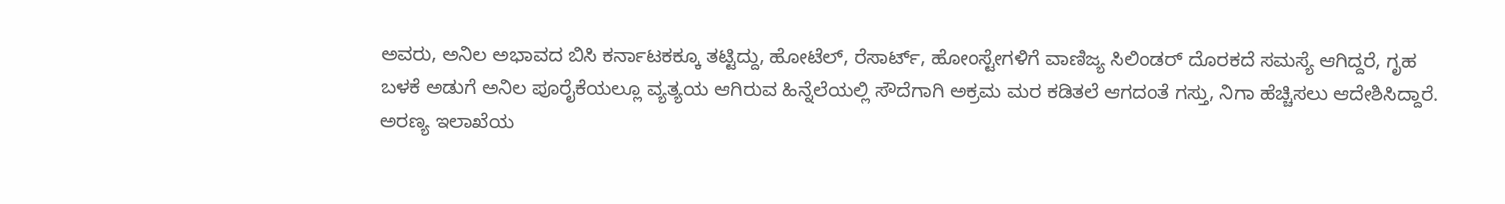ಅವರು, ಅನಿಲ ಅಭಾವದ ಬಿಸಿ ಕರ್ನಾಟಕಕ್ಕೂ ತಟ್ಟಿದ್ದು, ಹೋಟೆಲ್, ರೆಸಾರ್ಟ್, ಹೋಂಸ್ಟೇಗಳಿಗೆ ವಾಣಿಜ್ಯ ಸಿಲಿಂಡರ್ ದೊರಕದೆ ಸಮಸ್ಯೆ ಆಗಿದ್ದರೆ, ಗೃಹ ಬಳಕೆ ಅಡುಗೆ ಅನಿಲ ಪೂರೈಕೆಯಲ್ಲೂ ವ್ಯತ್ಯಯ ಆಗಿರುವ ಹಿನ್ನೆಲೆಯಲ್ಲಿ ಸೌದೆಗಾಗಿ ಅಕ್ರಮ ಮರ ಕಡಿತಲೆ ಆಗದಂತೆ ಗಸ್ತು, ನಿಗಾ ಹೆಚ್ಚಿಸಲು ಆದೇಶಿಸಿದ್ದಾರೆ.
ಅರಣ್ಯ ಇಲಾಖೆಯ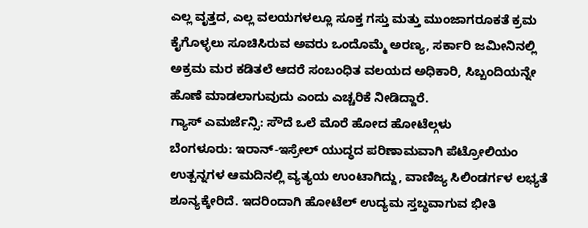ಎಲ್ಲ ವೃತ್ತದ, ಎಲ್ಲ ವಲಯಗಳಲ್ಲೂ ಸೂಕ್ತ ಗಸ್ತು ಮತ್ತು ಮುಂಜಾಗರೂಕತೆ ಕ್ರಮ ಕೈಗೊಳ್ಳಲು ಸೂಚಿಸಿರುವ ಅವರು ಒಂದೊಮ್ಮೆ ಅರಣ್ಯ, ಸರ್ಕಾರಿ ಜಮೀನಿನಲ್ಲಿ ಅಕ್ರಮ ಮರ ಕಡಿತಲೆ ಆದರೆ ಸಂಬಂಧಿತ ವಲಯದ ಅಧಿಕಾರಿ, ಸಿಬ್ಬಂದಿಯನ್ನೇ ಹೊಣೆ ಮಾಡಲಾಗುವುದು ಎಂದು ಎಚ್ಚರಿಕೆ ನೀಡಿದ್ದಾರೆ.
ಗ್ಯಾಸ್ ಎಮರ್ಜೆನ್ಸಿ: ಸೌದೆ ಒಲೆ ಮೊರೆ ಹೋದ ಹೋಟೆಲ್ಗಳು
ಬೆಂಗಳೂರು: ಇರಾನ್-ಇಸ್ರೇಲ್ ಯುದ್ಧದ ಪರಿಣಾಮವಾಗಿ ಪೆಟ್ರೋಲಿಯಂ ಉತ್ಪನ್ನಗಳ ಆಮದಿನಲ್ಲಿ ವ್ಯತ್ಯಯ ಉಂಟಾಗಿದ್ದು, ವಾಣಿಜ್ಯ ಸಿಲಿಂಡರ್ಗಳ ಲಭ್ಯತೆ ಶೂನ್ಯಕ್ಕೇರಿದೆ. ಇದರಿಂದಾಗಿ ಹೋಟೆಲ್ ಉದ್ಯಮ ಸ್ತಬ್ಧವಾಗುವ ಭೀತಿ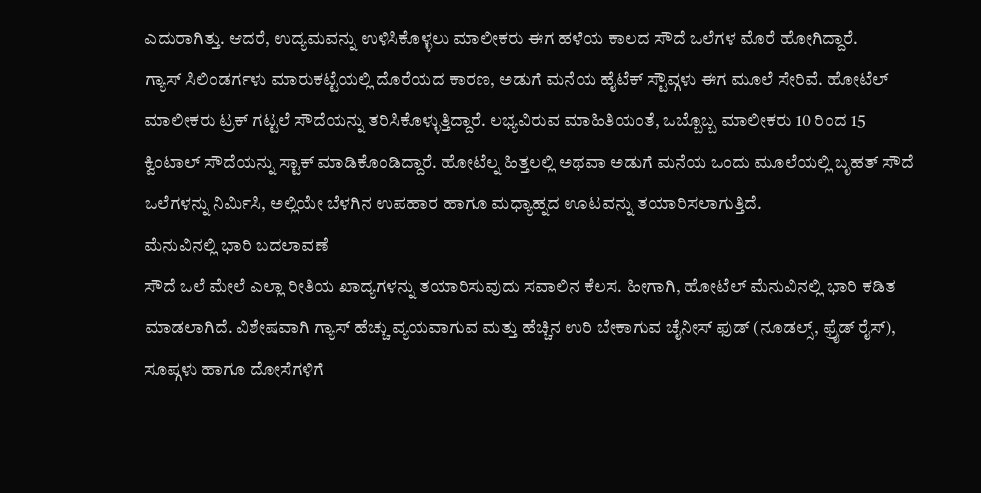ಎದುರಾಗಿತ್ತು. ಆದರೆ, ಉದ್ಯಮವನ್ನು ಉಳಿಸಿಕೊಳ್ಳಲು ಮಾಲೀಕರು ಈಗ ಹಳೆಯ ಕಾಲದ ಸೌದೆ ಒಲೆಗಳ ಮೊರೆ ಹೋಗಿದ್ದಾರೆ.
ಗ್ಯಾಸ್ ಸಿಲಿಂಡರ್ಗಳು ಮಾರುಕಟ್ಟೆಯಲ್ಲಿ ದೊರೆಯದ ಕಾರಣ, ಅಡುಗೆ ಮನೆಯ ಹೈಟೆಕ್ ಸ್ಟೌವ್ಗಳು ಈಗ ಮೂಲೆ ಸೇರಿವೆ. ಹೋಟೆಲ್ ಮಾಲೀಕರು ಟ್ರಕ್ ಗಟ್ಟಲೆ ಸೌದೆಯನ್ನು ತರಿಸಿಕೊಳ್ಳುತ್ತಿದ್ದಾರೆ. ಲಭ್ಯವಿರುವ ಮಾಹಿತಿಯಂತೆ, ಒಬ್ಬೊಬ್ಬ ಮಾಲೀಕರು 10 ರಿಂದ 15 ಕ್ವಿಂಟಾಲ್ ಸೌದೆಯನ್ನು ಸ್ಟಾಕ್ ಮಾಡಿಕೊಂಡಿದ್ದಾರೆ. ಹೋಟೆಲ್ನ ಹಿತ್ತಲಲ್ಲಿ ಅಥವಾ ಅಡುಗೆ ಮನೆಯ ಒಂದು ಮೂಲೆಯಲ್ಲಿ ಬೃಹತ್ ಸೌದೆ ಒಲೆಗಳನ್ನು ನಿರ್ಮಿಸಿ, ಅಲ್ಲಿಯೇ ಬೆಳಗಿನ ಉಪಹಾರ ಹಾಗೂ ಮಧ್ಯಾಹ್ನದ ಊಟವನ್ನು ತಯಾರಿಸಲಾಗುತ್ತಿದೆ.
ಮೆನುವಿನಲ್ಲಿ ಭಾರಿ ಬದಲಾವಣೆ
ಸೌದೆ ಒಲೆ ಮೇಲೆ ಎಲ್ಲಾ ರೀತಿಯ ಖಾದ್ಯಗಳನ್ನು ತಯಾರಿಸುವುದು ಸವಾಲಿನ ಕೆಲಸ. ಹೀಗಾಗಿ, ಹೋಟೆಲ್ ಮೆನುವಿನಲ್ಲಿ ಭಾರಿ ಕಡಿತ ಮಾಡಲಾಗಿದೆ. ವಿಶೇಷವಾಗಿ ಗ್ಯಾಸ್ ಹೆಚ್ಚು ವ್ಯಯವಾಗುವ ಮತ್ತು ಹೆಚ್ಚಿನ ಉರಿ ಬೇಕಾಗುವ ಚೈನೀಸ್ ಫುಡ್ (ನೂಡಲ್ಸ್, ಫ್ರೈಡ್ ರೈಸ್), ಸೂಪ್ಗಳು ಹಾಗೂ ದೋಸೆಗಳಿಗೆ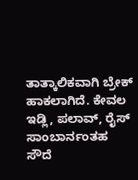ತಾತ್ಕಾಲಿಕವಾಗಿ ಬ್ರೇಕ್ ಹಾಕಲಾಗಿದೆ. ಕೇವಲ ಇಡ್ಲಿ, ಪಲಾವ್, ರೈಸ್ ಸಾಂಬಾರ್ನಂತಹ ಸೌದೆ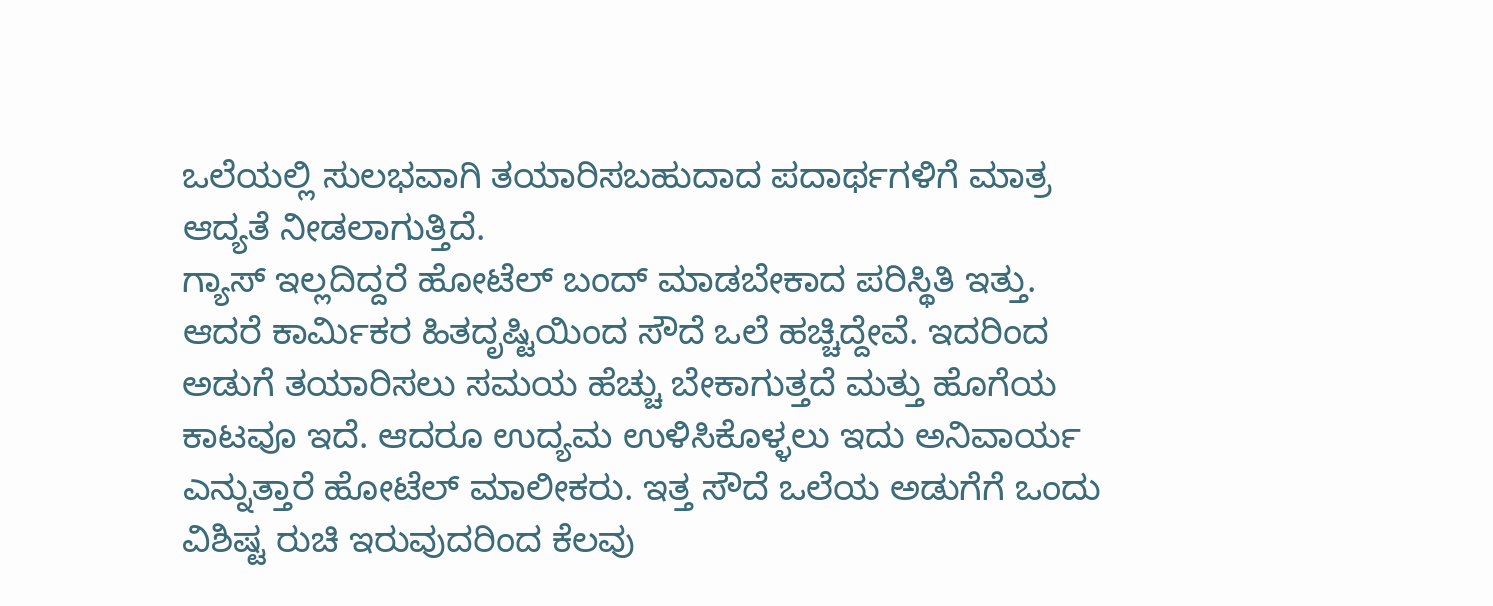ಒಲೆಯಲ್ಲಿ ಸುಲಭವಾಗಿ ತಯಾರಿಸಬಹುದಾದ ಪದಾರ್ಥಗಳಿಗೆ ಮಾತ್ರ ಆದ್ಯತೆ ನೀಡಲಾಗುತ್ತಿದೆ.
ಗ್ಯಾಸ್ ಇಲ್ಲದಿದ್ದರೆ ಹೋಟೆಲ್ ಬಂದ್ ಮಾಡಬೇಕಾದ ಪರಿಸ್ಥಿತಿ ಇತ್ತು. ಆದರೆ ಕಾರ್ಮಿಕರ ಹಿತದೃಷ್ಟಿಯಿಂದ ಸೌದೆ ಒಲೆ ಹಚ್ಚಿದ್ದೇವೆ. ಇದರಿಂದ ಅಡುಗೆ ತಯಾರಿಸಲು ಸಮಯ ಹೆಚ್ಚು ಬೇಕಾಗುತ್ತದೆ ಮತ್ತು ಹೊಗೆಯ ಕಾಟವೂ ಇದೆ. ಆದರೂ ಉದ್ಯಮ ಉಳಿಸಿಕೊಳ್ಳಲು ಇದು ಅನಿವಾರ್ಯ ಎನ್ನುತ್ತಾರೆ ಹೋಟೆಲ್ ಮಾಲೀಕರು. ಇತ್ತ ಸೌದೆ ಒಲೆಯ ಅಡುಗೆಗೆ ಒಂದು ವಿಶಿಷ್ಟ ರುಚಿ ಇರುವುದರಿಂದ ಕೆಲವು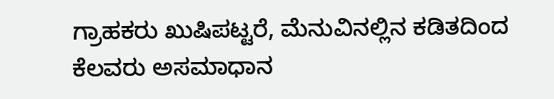ಗ್ರಾಹಕರು ಖುಷಿಪಟ್ಟರೆ, ಮೆನುವಿನಲ್ಲಿನ ಕಡಿತದಿಂದ ಕೆಲವರು ಅಸಮಾಧಾನ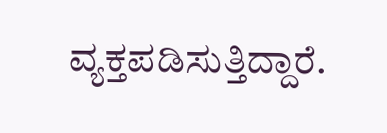ವ್ಯಕ್ತಪಡಿಸುತ್ತಿದ್ದಾರೆ.